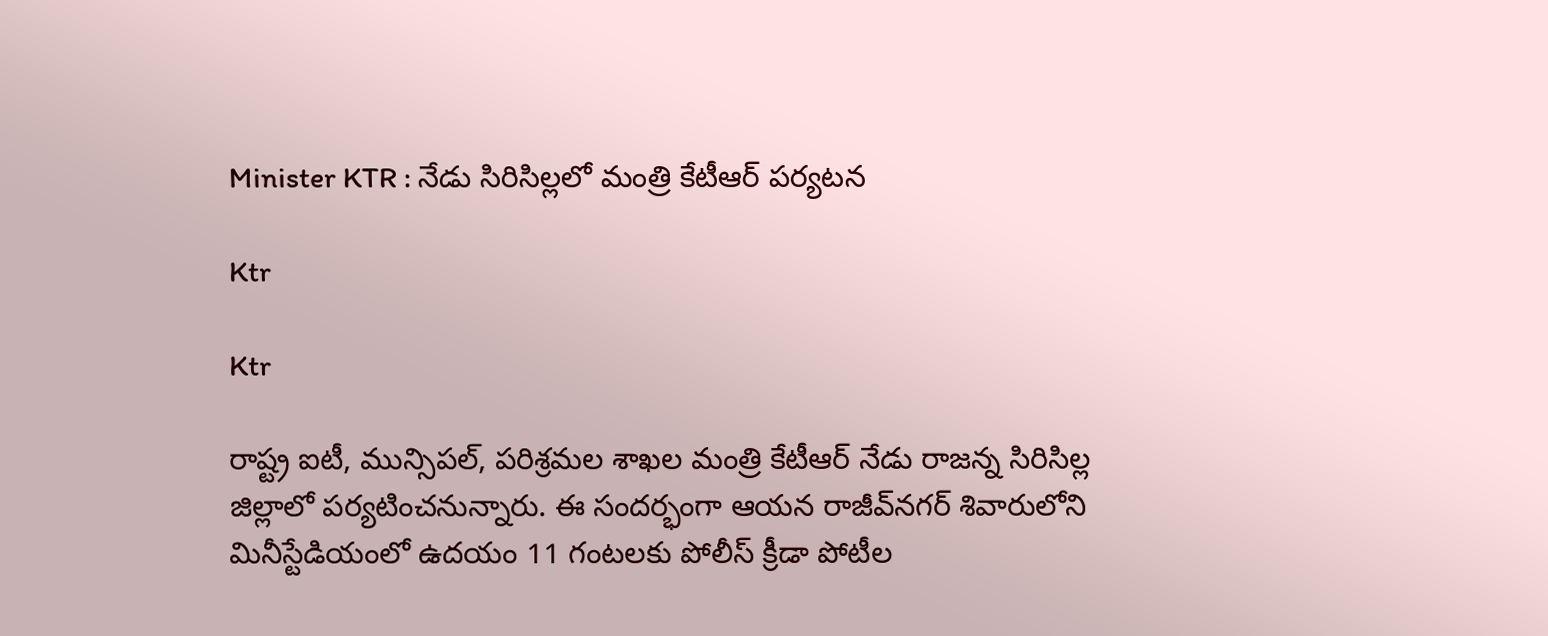Minister KTR : నేడు సిరిసిల్లలో మంత్రి కేటీఆర్‌ పర్యటన

Ktr

Ktr

రాష్ట్ర ఐటీ, మున్సిపల్‌, పరిశ్రమల శాఖల మంత్రి కేటీఆర్‌ నేడు రాజన్న సిరిసిల్ల జిల్లాలో పర్యటించనున్నారు. ఈ సందర్భంగా ఆయన రాజీవ్‌నగర్‌ శివారులోని మినీస్టేడియంలో ఉదయం 11 గంటలకు పోలీస్‌ క్రీడా పోటీల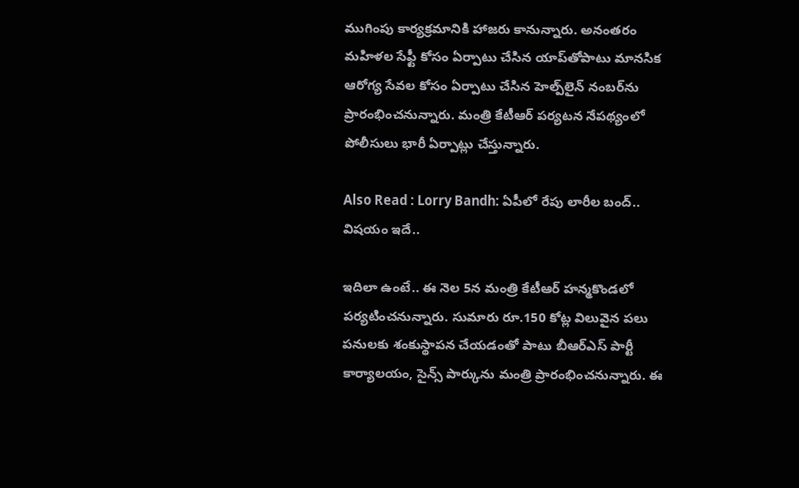ముగింపు కార్యక్రమానికి హాజరు కానున్నారు. అనంతరం మహిళల సేఫ్టీ కోసం ఏర్పాటు చేసిన యాప్‌తోపాటు మానసిక ఆరోగ్య సేవల కోసం ఏర్పాటు చేసిన హెల్ప్‌లైన్‌ నంబర్‌ను ప్రారంభించనున్నారు. మంత్రి కేటీఆర్‌ పర్యటన నేపథ్యంలో పోలీసులు భారీ ఏర్పాట్లు చేస్తున్నారు.

Also Read : Lorry Bandh: ఏపీలో రేపు లారీల బంద్‌.. విషయం ఇదే..

ఇదిలా ఉంటే.. ఈ నెల 5న మంత్రి కేటీఆర్‌ హ‌న్మకొండలో ప‌ర్యటించనున్నారు. సుమారు రూ.150 కోట్ల విలువైన పలు పనులకు శంకుస్థాపన చేయడంతో పాటు బీఆర్ఎస్ పార్టీ కార్యాలయం, సైన్స్ పార్కును మంత్రి ప్రారంభించనున్నారు. ఈ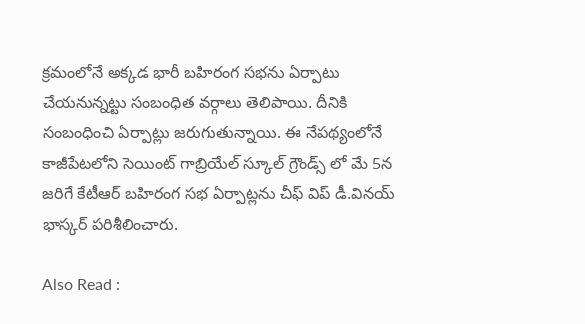క్ర‌మంలోనే అక్క‌డ భారీ బ‌హిరంగ స‌భ‌ను ఏర్పాటు చేయ‌నున్న‌ట్టు సంబంధిత వ‌ర్గాలు తెలిపాయి. దీనికి సంబంధించి ఏర్పాట్లు జ‌రుగుతున్నాయి. ఈ నేప‌థ్యంలోనే కాజీపేటలోని సెయింట్ గాబ్రియేల్ స్కూల్ గ్రౌండ్స్ లో మే 5న జరిగే కేటీఆర్ బహిరంగ సభ ఏర్పాట్లను చీఫ్ విప్ డీ.వినయ్ భాస్కర్ ప‌రిశీలించారు.

Also Read :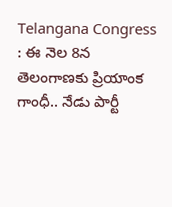Telangana Congress : ఈ నెల 8న తెలంగాణకు ప్రియాంక గాంధీ.. నేడు పార్టీ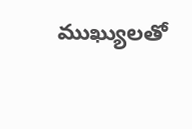ముఖ్యులతో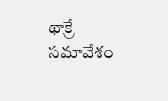థాక్రే సమావేశం